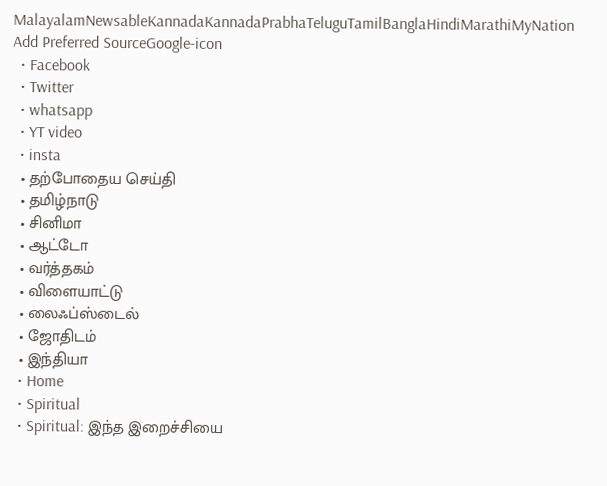MalayalamNewsableKannadaKannadaPrabhaTeluguTamilBanglaHindiMarathiMyNation
Add Preferred SourceGoogle-icon
  • Facebook
  • Twitter
  • whatsapp
  • YT video
  • insta
  • தற்போதைய செய்தி
  • தமிழ்நாடு
  • சினிமா
  • ஆட்டோ
  • வர்த்தகம்
  • விளையாட்டு
  • லைஃப்ஸ்டைல்
  • ஜோதிடம்
  • இந்தியா
  • Home
  • Spiritual
  • Spiritual: இந்த இறைச்சியை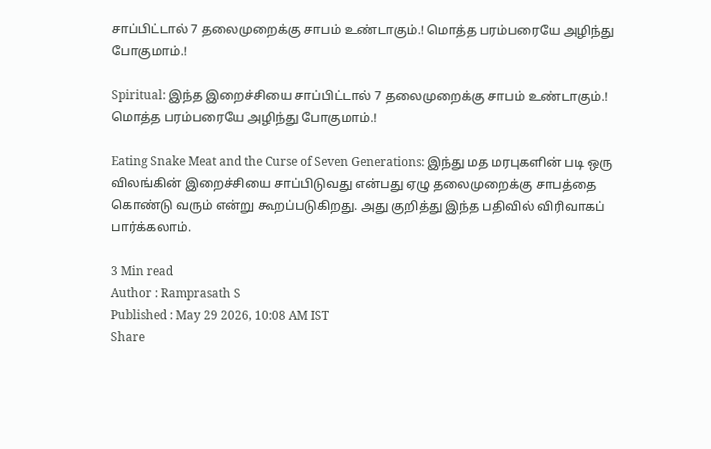சாப்பிட்டால் 7 தலைமுறைக்கு சாபம் உண்டாகும்.! மொத்த பரம்பரையே அழிந்து போகுமாம்.!

Spiritual: இந்த இறைச்சியை சாப்பிட்டால் 7 தலைமுறைக்கு சாபம் உண்டாகும்.! மொத்த பரம்பரையே அழிந்து போகுமாம்.!

Eating Snake Meat and the Curse of Seven Generations: இந்து மத மரபுகளின் படி ஒரு விலங்கின் இறைச்சியை சாப்பிடுவது என்பது ஏழு தலைமுறைக்கு சாபத்தை கொண்டு வரும் என்று கூறப்படுகிறது. அது குறித்து இந்த பதிவில் விரிவாகப் பார்க்கலாம்.

3 Min read
Author : Ramprasath S
Published : May 29 2026, 10:08 AM IST
Share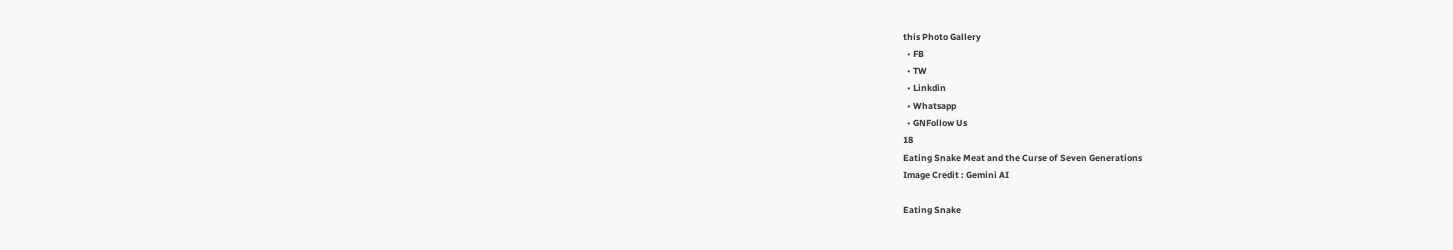this Photo Gallery
  • FB
  • TW
  • Linkdin
  • Whatsapp
  • GNFollow Us
18
Eating Snake Meat and the Curse of Seven Generations
Image Credit : Gemini AI

Eating Snake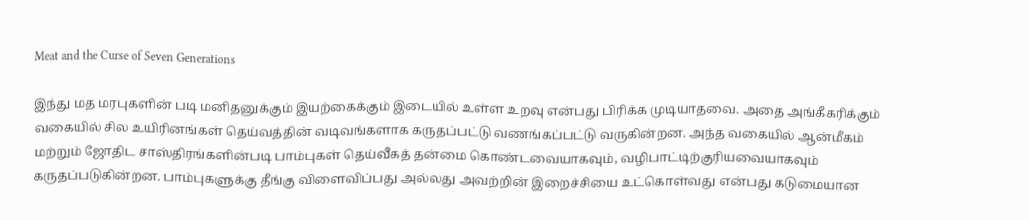Meat and the Curse of Seven Generations

இந்து மத மரபுகளின் படி மனிதனுக்கும் இயற்கைக்கும் இடையில் உள்ள உறவு என்பது பிரிக்க முடியாதவை. அதை அங்கீகரிக்கும் வகையில் சில உயிரினங்கள் தெய்வத்தின் வடிவங்களாக கருதப்பட்டு வணங்கப்பட்டு வருகின்றன. அந்த வகையில் ஆன்மீகம் மற்றும் ஜோதிட சாஸ்திரங்களின்படி பாம்புகள் தெய்வீகத் தன்மை கொண்டவையாகவும், வழிபாட்டிற்குரியவையாகவும் கருதப்படுகின்றன. பாம்புகளுக்கு தீங்கு விளைவிப்பது அல்லது அவற்றின் இறைச்சியை உட்கொள்வது என்பது கடுமையான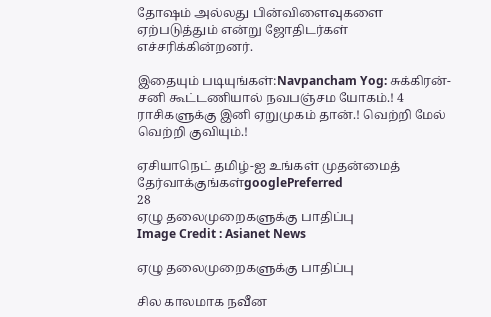தோஷம் அல்லது பின்விளைவுகளை ஏற்படுத்தும் என்று ஜோதிடர்கள் எச்சரிக்கின்றனர்.

இதையும் படியுங்கள்:Navpancham Yog: சுக்கிரன்-சனி கூட்டணியால் நவபஞ்சம யோகம்.! 4 ராசிகளுக்கு இனி ஏறுமுகம் தான்.! வெற்றி மேல் வெற்றி குவியும்.!

ஏசியாநெட் தமிழ்-ஐ உங்கள் முதன்மைத் தேர்வாக்குங்கள்googlePreferred
28
ஏழு தலைமுறைகளுக்கு பாதிப்பு
Image Credit : Asianet News

ஏழு தலைமுறைகளுக்கு பாதிப்பு

சில காலமாக நவீன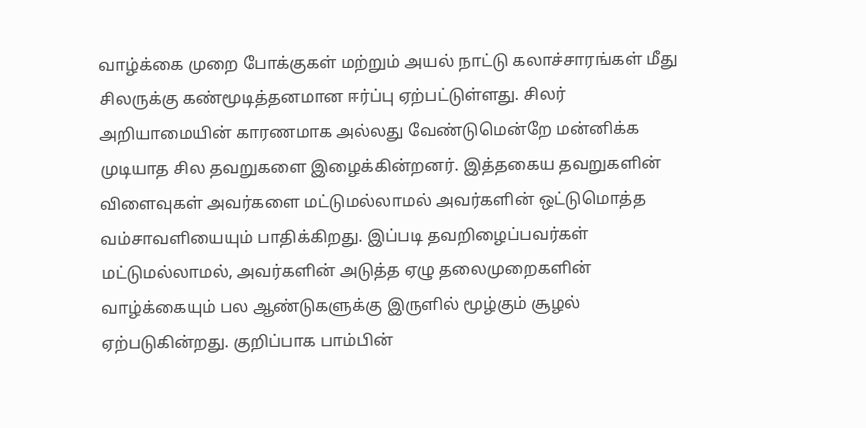வாழ்க்கை முறை போக்குகள் மற்றும் அயல் நாட்டு கலாச்சாரங்கள் மீது சிலருக்கு கண்மூடித்தனமான ஈர்ப்பு ஏற்பட்டுள்ளது. சிலர் அறியாமையின் காரணமாக அல்லது வேண்டுமென்றே மன்னிக்க முடியாத சில தவறுகளை இழைக்கின்றனர். இத்தகைய தவறுகளின் விளைவுகள் அவர்களை மட்டுமல்லாமல் அவர்களின் ஒட்டுமொத்த வம்சாவளியையும் பாதிக்கிறது. இப்படி தவறிழைப்பவர்கள் மட்டுமல்லாமல், அவர்களின் அடுத்த ஏழு தலைமுறைகளின் வாழ்க்கையும் பல ஆண்டுகளுக்கு இருளில் மூழ்கும் சூழல் ஏற்படுகின்றது. குறிப்பாக பாம்பின்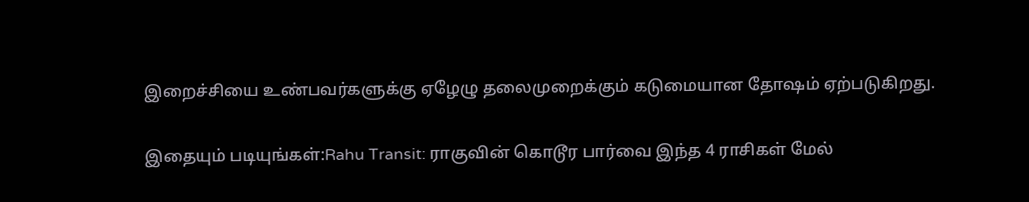இறைச்சியை உண்பவர்களுக்கு ஏழேழு தலைமுறைக்கும் கடுமையான தோஷம் ஏற்படுகிறது.

இதையும் படியுங்கள்:Rahu Transit: ராகுவின் கொடூர பார்வை இந்த 4 ராசிகள் மேல்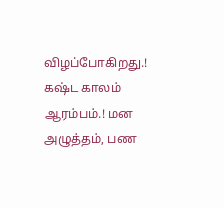விழப்போகிறது.! கஷ்ட காலம் ஆரம்பம்.! மன அழுத்தம், பண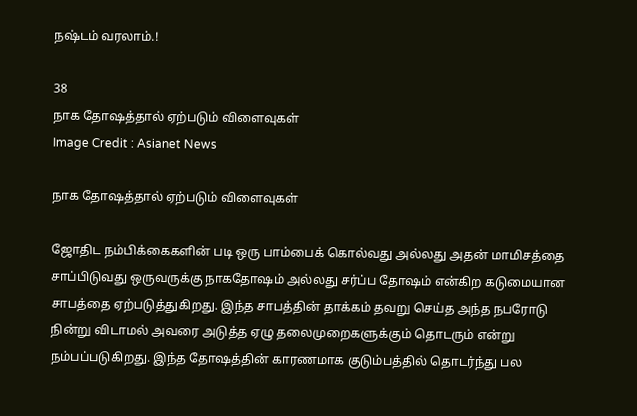நஷ்டம் வரலாம்.!

38
நாக தோஷத்தால் ஏற்படும் விளைவுகள்
Image Credit : Asianet News

நாக தோஷத்தால் ஏற்படும் விளைவுகள்

ஜோதிட நம்பிக்கைகளின் படி ஒரு பாம்பைக் கொல்வது அல்லது அதன் மாமிசத்தை சாப்பிடுவது ஒருவருக்கு நாகதோஷம் அல்லது சர்ப்ப தோஷம் என்கிற கடுமையான சாபத்தை ஏற்படுத்துகிறது. இந்த சாபத்தின் தாக்கம் தவறு செய்த அந்த நபரோடு நின்று விடாமல் அவரை அடுத்த ஏழு தலைமுறைகளுக்கும் தொடரும் என்று நம்பப்படுகிறது. இந்த தோஷத்தின் காரணமாக குடும்பத்தில் தொடர்ந்து பல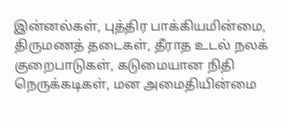இன்னல்கள், புத்திர பாக்கியமின்மை, திருமணத் தடைகள், தீராத உடல் நலக் குறைபாடுகள், கடுமையான நிதி நெருக்கடிகள், மன அமைதியின்மை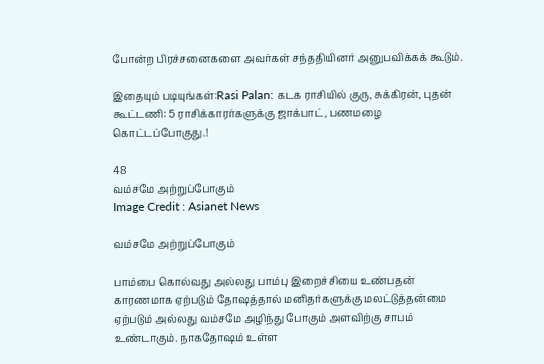போன்ற பிரச்சனைகளை அவர்கள் சந்ததியினர் அனுபவிக்கக் கூடும்.

இதையும் படியுங்கள்:Rasi Palan: கடக ராசியில் குரு, சுக்கிரன், புதன் கூட்டணி: 5 ராசிக்காரர்களுக்கு ஜாக்பாட், பணமழை கொட்டப்போகுது.!

48
வம்சமே அற்றுப்போகும்
Image Credit : Asianet News

வம்சமே அற்றுப்போகும்

பாம்பை கொல்வது அல்லது பாம்பு இறைச்சியை உண்பதன் காரணமாக ஏற்படும் தோஷத்தால் மனிதர்களுக்கு மலட்டுத்தன்மை ஏற்படும் அல்லது வம்சமே அழிந்து போகும் அளவிற்கு சாபம் உண்டாகும். நாகதோஷம் உள்ள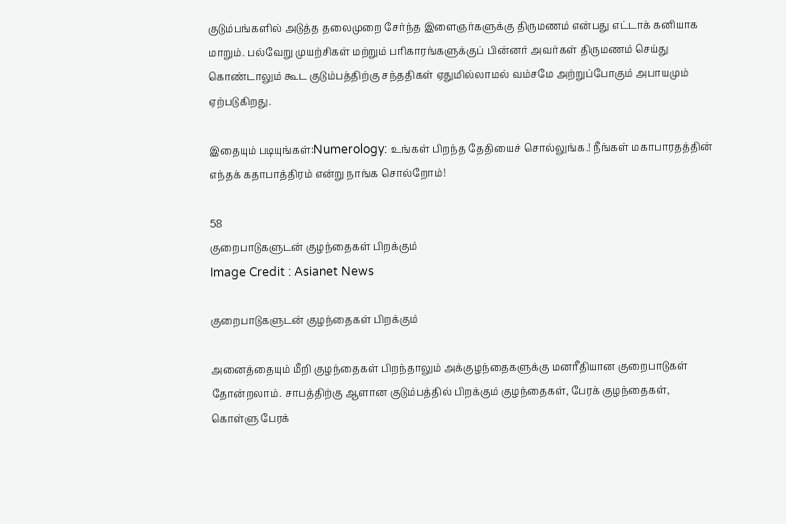குடும்பங்களில் அடுத்த தலைமுறை சேர்ந்த இளைஞர்களுக்கு திருமணம் என்பது எட்டாக் கனியாக மாறும். பல்வேறு முயற்சிகள் மற்றும் பரிகாரங்களுக்குப் பின்னர் அவர்கள் திருமணம் செய்து கொண்டாலும் கூட குடும்பத்திற்கு சந்ததிகள் ஏதுமில்லாமல் வம்சமே அற்றுப்போகும் அபாயமும் ஏற்படுகிறது.

இதையும் படியுங்கள்:Numerology: உங்கள் பிறந்த தேதியைச் சொல்லுங்க.! நீங்கள் மகாபாரதத்தின் எந்தக் கதாபாத்திரம் என்று நாங்க சொல்றோம்!

58
குறைபாடுகளுடன் குழந்தைகள் பிறக்கும்
Image Credit : Asianet News

குறைபாடுகளுடன் குழந்தைகள் பிறக்கும்

அனைத்தையும் மீறி குழந்தைகள் பிறந்தாலும் அக்குழந்தைகளுக்கு மனரீதியான குறைபாடுகள் தோன்றலாம். சாபத்திற்கு ஆளான குடும்பத்தில் பிறக்கும் குழந்தைகள், பேரக் குழந்தைகள், கொள்ளு பேரக்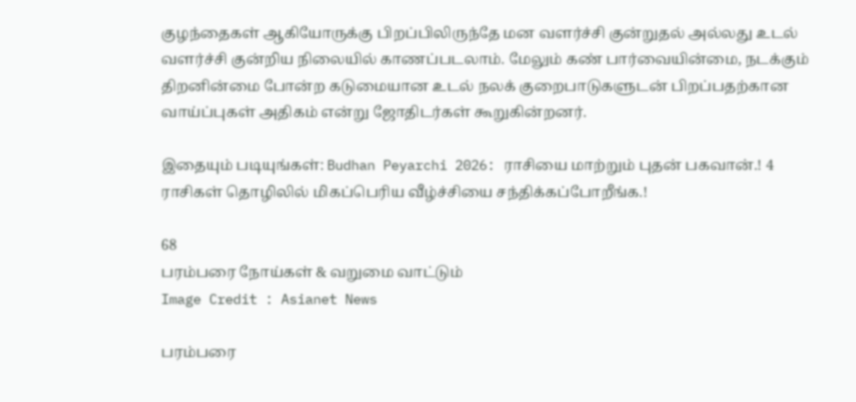குழந்தைகள் ஆகியோருக்கு பிறப்பிலிருந்தே மன வளர்ச்சி குன்றுதல் அல்லது உடல் வளர்ச்சி குன்றிய நிலையில் காணப்படலாம். மேலும் கண் பார்வையின்மை, நடக்கும் திறனின்மை போன்ற கடுமையான உடல் நலக் குறைபாடுகளுடன் பிறப்பதற்கான வாய்ப்புகள் அதிகம் என்று ஜோதிடர்கள் கூறுகின்றனர்.

இதையும் படியுங்கள்: Budhan Peyarchi 2026: ராசியை மாற்றும் புதன் பகவான்.! 4 ராசிகள் தொழிலில் மிகப்பெரிய வீழ்ச்சியை சந்திக்கப்போறீங்க.!

68
பரம்பரை நோய்கள் & வறுமை வாட்டும்
Image Credit : Asianet News

பரம்பரை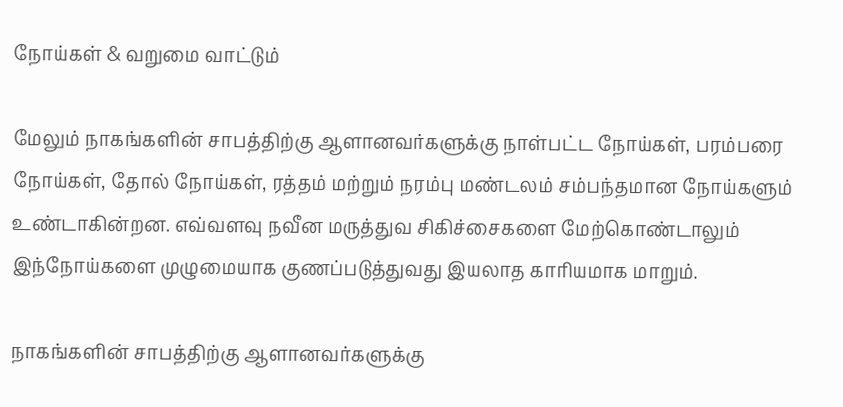நோய்கள் & வறுமை வாட்டும்

மேலும் நாகங்களின் சாபத்திற்கு ஆளானவர்களுக்கு நாள்பட்ட நோய்கள், பரம்பரை நோய்கள், தோல் நோய்கள், ரத்தம் மற்றும் நரம்பு மண்டலம் சம்பந்தமான நோய்களும் உண்டாகின்றன. எவ்வளவு நவீன மருத்துவ சிகிச்சைகளை மேற்கொண்டாலும் இந்நோய்களை முழுமையாக குணப்படுத்துவது இயலாத காரியமாக மாறும்.

நாகங்களின் சாபத்திற்கு ஆளானவர்களுக்கு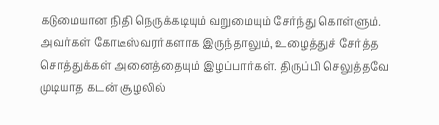கடுமையான நிதி நெருக்கடியும் வறுமையும் சேர்ந்து கொள்ளும். அவர்கள் கோடீஸ்வரர்களாக இருந்தாலும், உழைத்துச் சேர்த்த சொத்துக்கள் அனைத்தையும் இழப்பார்கள். திருப்பி செலுத்தவே முடியாத கடன் சூழலில்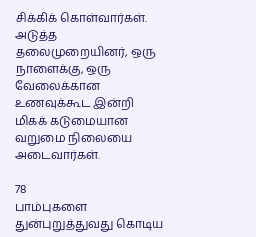சிக்கிக் கொள்வார்கள். அடுத்த தலைமுறையினர், ஒரு நாளைக்கு, ஒரு வேலைக்கான உணவுக்கூட இன்றி மிகக் கடுமையான வறுமை நிலையை அடைவார்கள்.

78
பாம்புகளை துன்புறுத்துவது கொடிய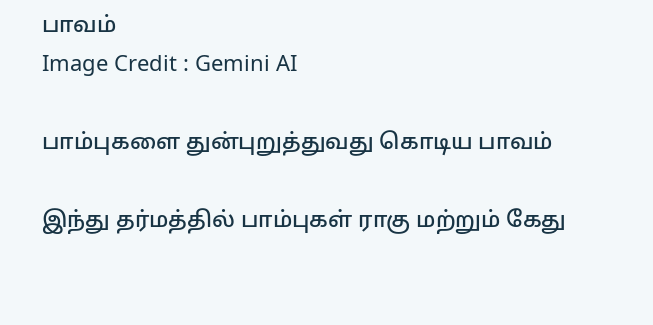பாவம்
Image Credit : Gemini AI

பாம்புகளை துன்புறுத்துவது கொடிய பாவம்

இந்து தர்மத்தில் பாம்புகள் ராகு மற்றும் கேது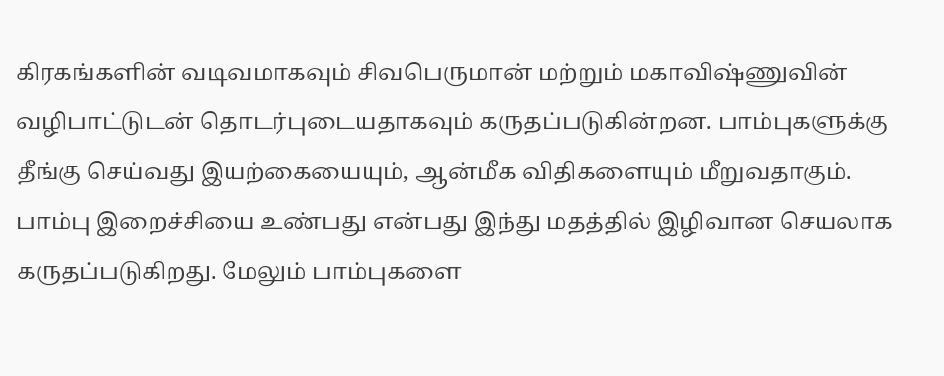கிரகங்களின் வடிவமாகவும் சிவபெருமான் மற்றும் மகாவிஷ்ணுவின் வழிபாட்டுடன் தொடர்புடையதாகவும் கருதப்படுகின்றன. பாம்புகளுக்கு தீங்கு செய்வது இயற்கையையும், ஆன்மீக விதிகளையும் மீறுவதாகும். பாம்பு இறைச்சியை உண்பது என்பது இந்து மதத்தில் இழிவான செயலாக கருதப்படுகிறது. மேலும் பாம்புகளை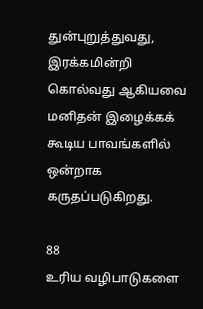துன்புறுத்துவது, இரக்கமின்றி கொல்வது ஆகியவை மனிதன் இழைக்கக் கூடிய பாவங்களில் ஒன்றாக கருதப்படுகிறது.

88
உரிய வழிபாடுகளை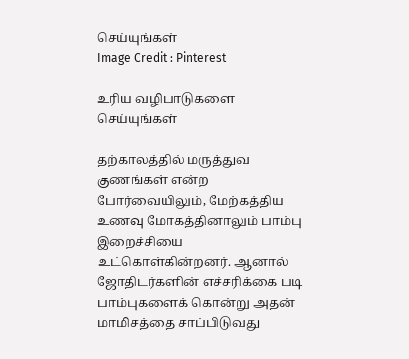செய்யுங்கள்
Image Credit : Pinterest

உரிய வழிபாடுகளை செய்யுங்கள்

தற்காலத்தில் மருத்துவ குணங்கள் என்ற போர்வையிலும், மேற்கத்திய உணவு மோகத்தினாலும் பாம்பு இறைச்சியை உட்கொள்கின்றனர். ஆனால் ஜோதிடர்களின் எச்சரிக்கை படி பாம்புகளைக் கொன்று அதன் மாமிசத்தை சாப்பிடுவது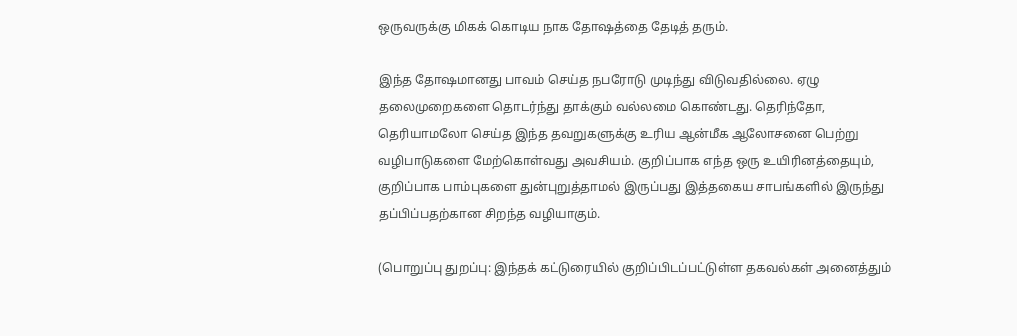ஒருவருக்கு மிகக் கொடிய நாக தோஷத்தை தேடித் தரும்.

இந்த தோஷமானது பாவம் செய்த நபரோடு முடிந்து விடுவதில்லை. ஏழு தலைமுறைகளை தொடர்ந்து தாக்கும் வல்லமை கொண்டது. தெரிந்தோ, தெரியாமலோ செய்த இந்த தவறுகளுக்கு உரிய ஆன்மீக ஆலோசனை பெற்று வழிபாடுகளை மேற்கொள்வது அவசியம். குறிப்பாக எந்த ஒரு உயிரினத்தையும், குறிப்பாக பாம்புகளை துன்புறுத்தாமல் இருப்பது இத்தகைய சாபங்களில் இருந்து தப்பிப்பதற்கான சிறந்த வழியாகும்.

(பொறுப்பு துறப்பு: இந்தக் கட்டுரையில் குறிப்பிடப்பட்டுள்ள தகவல்கள் அனைத்தும்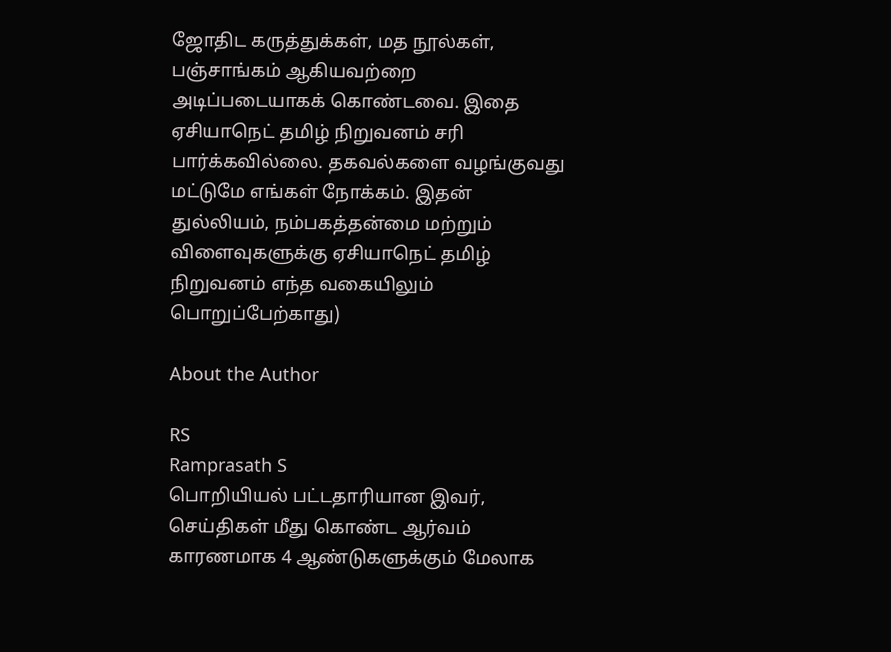ஜோதிட கருத்துக்கள், மத நூல்கள், பஞ்சாங்கம் ஆகியவற்றை அடிப்படையாகக் கொண்டவை. இதை ஏசியாநெட் தமிழ் நிறுவனம் சரி பார்க்கவில்லை. தகவல்களை வழங்குவது மட்டுமே எங்கள் நோக்கம். இதன் துல்லியம், நம்பகத்தன்மை மற்றும் விளைவுகளுக்கு ஏசியாநெட் தமிழ் நிறுவனம் எந்த வகையிலும் பொறுப்பேற்காது)

About the Author

RS
Ramprasath S
பொறியியல் பட்டதாரியான இவர், செய்திகள் மீது கொண்ட ஆர்வம் காரணமாக 4 ஆண்டுகளுக்கும் மேலாக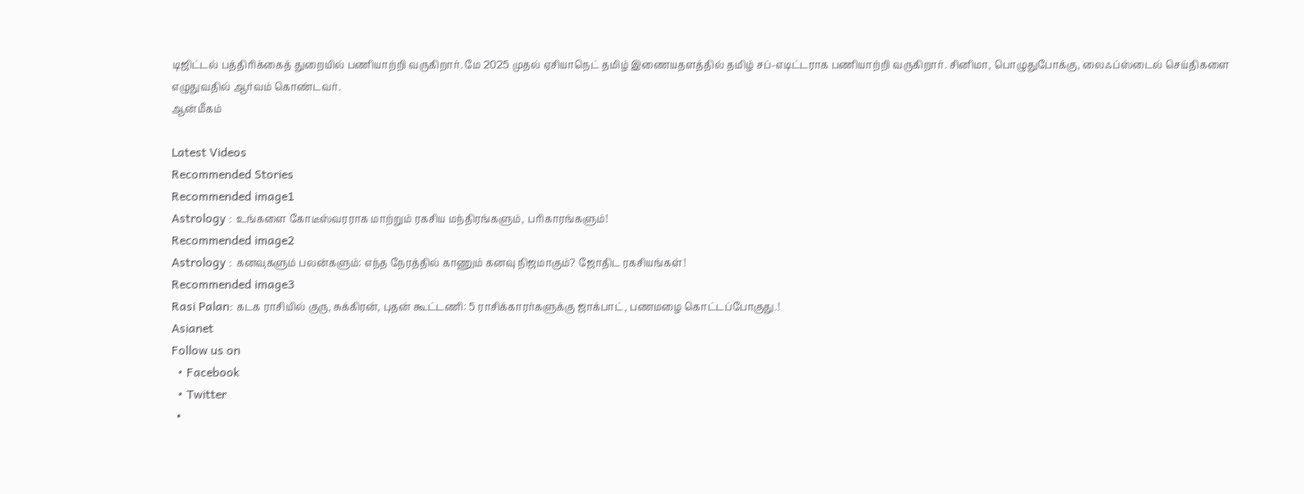டிஜிட்டல் பத்திரிக்கைத் துறையில் பணியாற்றி வருகிறார். மே 2025 முதல் ஏசியாநெட் தமிழ் இணையதளத்தில் தமிழ் சப்-எடிட்டராக பணியாற்றி வருகிறார். சினிமா, பொழுதுபோக்கு, லைஃப்ஸ்டைல் செய்திகளை எழுதுவதில் ஆர்வம் கொண்டவர்.
ஆன்மீகம்

Latest Videos
Recommended Stories
Recommended image1
Astrology : உங்களை கோடீஸ்வரராக மாற்றும் ரகசிய மந்திரங்களும், பரிகாரங்களும்!
Recommended image2
Astrology : கனவுகளும் பலன்களும்: எந்த நேரத்தில் காணும் கனவு நிஜமாகும்? ஜோதிட ரகசியங்கள்!
Recommended image3
Rasi Palan: கடக ராசியில் குரு, சுக்கிரன், புதன் கூட்டணி: 5 ராசிக்காரர்களுக்கு ஜாக்பாட், பணமழை கொட்டப்போகுது.!
Asianet
Follow us on
  • Facebook
  • Twitter
  •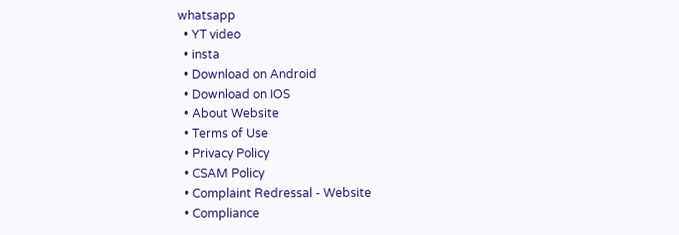whatsapp
  • YT video
  • insta
  • Download on Android
  • Download on IOS
  • About Website
  • Terms of Use
  • Privacy Policy
  • CSAM Policy
  • Complaint Redressal - Website
  • Compliance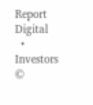Report Digital
  • Investors
©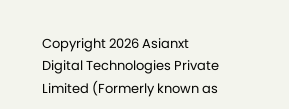Copyright 2026 Asianxt Digital Technologies Private Limited (Formerly known as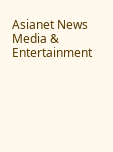Asianet News Media & Entertainment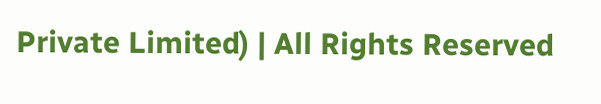Private Limited) | All Rights Reserved